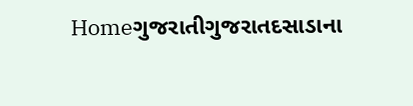Homeગુજરાતીગુજરાતદસાડાના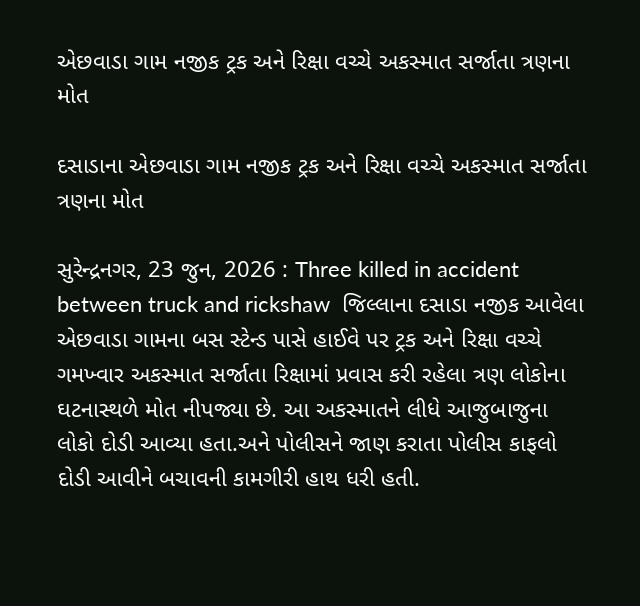એછવાડા ગામ નજીક ટ્રક અને રિક્ષા વચ્ચે અકસ્માત સર્જાતા ત્રણના મોત

દસાડાના એછવાડા ગામ નજીક ટ્રક અને રિક્ષા વચ્ચે અકસ્માત સર્જાતા ત્રણના મોત

સુરેન્દ્રનગર, 23 જુન, 2026 : Three killed in accident between truck and rickshaw  જિલ્લાના દસાડા નજીક આવેલા એછવાડા ગામના બસ સ્ટેન્ડ પાસે હાઈવે પર ટ્રક અને રિક્ષા વચ્ચે ગમખ્વાર અકસ્માત સર્જાતા રિક્ષામાં પ્રવાસ કરી રહેલા ત્રણ લોકોના ઘટનાસ્થળે મોત નીપજ્યા છે. આ અકસ્માતને લીધે આજુબાજુના લોકો દોડી આવ્યા હતા.અને પોલીસને જાણ કરાતા પોલીસ કાફલો દોડી આવીને બચાવની કામગીરી હાથ ધરી હતી.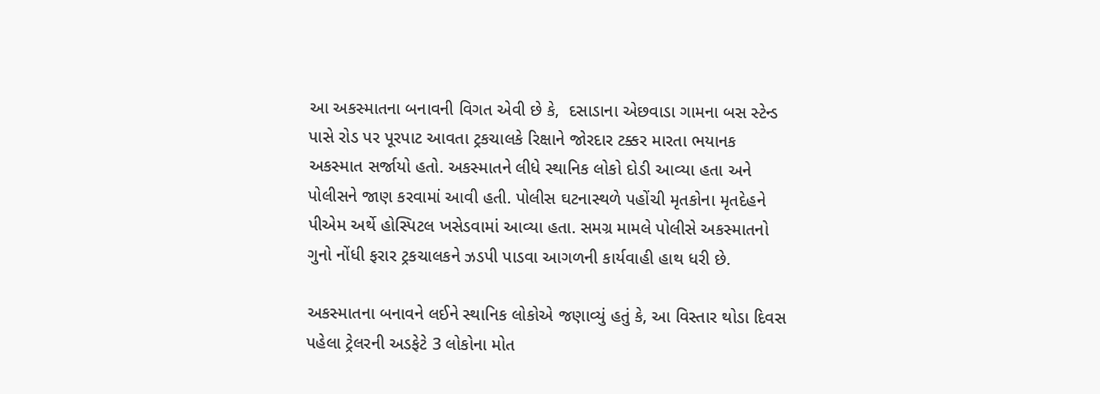આ અકસ્માતના બનાવની વિગત એવી છે કે,  દસાડાના એછવાડા ગામના બસ સ્ટેન્ડ પાસે રોડ પર પૂરપાટ આવતા ટ્રકચાલકે રિક્ષાને જોરદાર ટક્કર મારતા ભયાનક અકસ્માત સર્જાયો હતો. અકસ્માતને લીધે સ્થાનિક લોકો દોડી આવ્યા હતા અને પોલીસને જાણ કરવામાં આવી હતી. પોલીસ ઘટનાસ્થળે પહોંચી મૃતકોના મૃતદેહને પીએમ અર્થે હોસ્પિટલ ખસેડવામાં આવ્યા હતા. સમગ્ર મામલે પોલીસે અકસ્માતનો ગુનો નોંધી ફરાર ટ્રકચાલકને ઝડપી પાડવા આગળની કાર્યવાહી હાથ ધરી છે.

અકસ્માતના બનાવને લઈને સ્થાનિક લોકોએ જણાવ્યું હતું કે, આ વિસ્તાર થોડા દિવસ પહેલા ટ્રેલરની અડફેટે 3 લોકોના મોત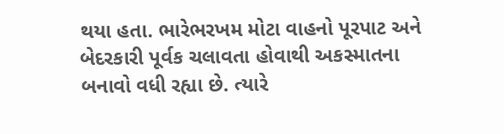થયા હતા. ભારેભરખમ મોટા વાહનો પૂરપાટ અને બેદરકારી પૂર્વક ચલાવતા હોવાથી અકસ્માતના બનાવો વધી રહ્યા છે. ત્યારે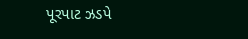પૂરપાટ ઝડપે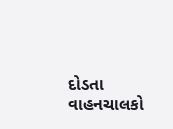દોડતા વાહનચાલકો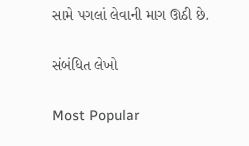સામે પગલાં લેવાની માગ ઊઠી છે.

સંબંધિત લેખો

Most Popular